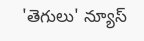'తెగులు' న్యూస్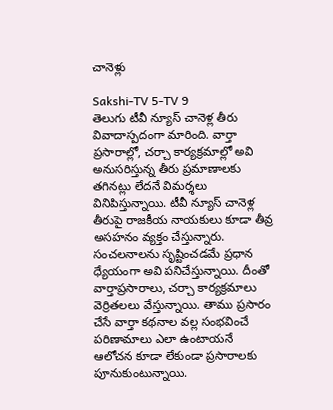చానెళ్లు

Sakshi-TV 5-TV 9
తెలుగు టీవీ న్యూస్ చానెళ్ల తీరు వివాదాస్పదంగా మారింది. వార్తా ప్రసారాల్లో, చర్చా కార్యక్రమాల్లో అవి అనుసరిస్తున్న తీరు ప్రమాణాలకు తగినట్లు లేదనే విమర్శలు వినిపిస్తున్నాయి. టీవీ న్యూస్ చానెళ్ల తీరుపై రాజకీయ నాయకులు కూడా తీవ్ర అసహనం వ్యక్తం చేస్తున్నారు. సంచలనాలను సృష్టించడమే ప్రధాన ధ్యేయంగా అవి పనిచేస్తున్నాయి. దీంతో వార్తాప్రసారాలు, చర్చా కార్యక్రమాలు వెర్రితలలు వేస్తున్నాయి. తాము ప్రసారం చేసే వార్తా కథనాల వల్ల సంభవించే పరిణామాలు ఎలా ఉంటాయనే ఆలోచన కూడా లేకుండా ప్రసారాలకు పూనుకుంటున్నాయి.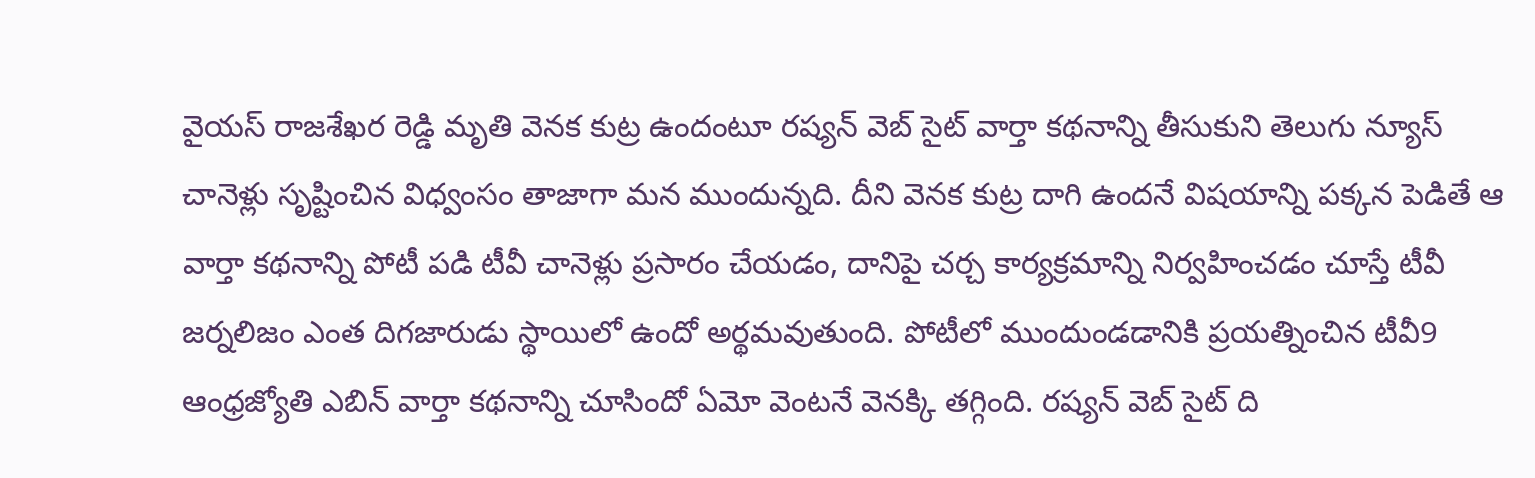వైయస్ రాజశేఖర రెడ్డి మృతి వెనక కుట్ర ఉందంటూ రష్యన్ వెబ్ సైట్ వార్తా కథనాన్ని తీసుకుని తెలుగు న్యూస్ చానెళ్లు సృష్టించిన విధ్వంసం తాజాగా మన ముందున్నది. దీని వెనక కుట్ర దాగి ఉందనే విషయాన్ని పక్కన పెడితే ఆ వార్తా కథనాన్ని పోటీ పడి టీవీ చానెళ్లు ప్రసారం చేయడం, దానిపై చర్చ కార్యక్రమాన్ని నిర్వహించడం చూస్తే టీవీ జర్నలిజం ఎంత దిగజారుడు స్థాయిలో ఉందో అర్థమవుతుంది. పోటీలో ముందుండడానికి ప్రయత్నించిన టీవీ9 ఆంధ్రజ్యోతి ఎబిన్ వార్తా కథనాన్ని చూసిందో ఏమో వెంటనే వెనక్కి తగ్గింది. రష్యన్ వెబ్ సైట్ ది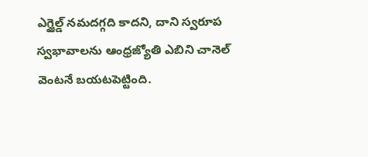ఎగ్జైల్డ్ నమదగ్గది కాదని, దాని స్వరూప స్వభావాలను ఆంధ్రజ్యోతి ఎబిని చానెల్ వెంటనే బయటపెట్టింది.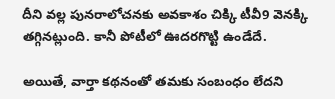దీని వల్ల పునరాలోచనకు అవకాశం చిక్కి టీవీ9 వెనక్కి తగ్గినట్లుంది. కానీ పోటీలో ఊదరగొట్టి ఉండేదే.

అయితే, వార్తా కథనంతో తమకు సంబంధం లేదని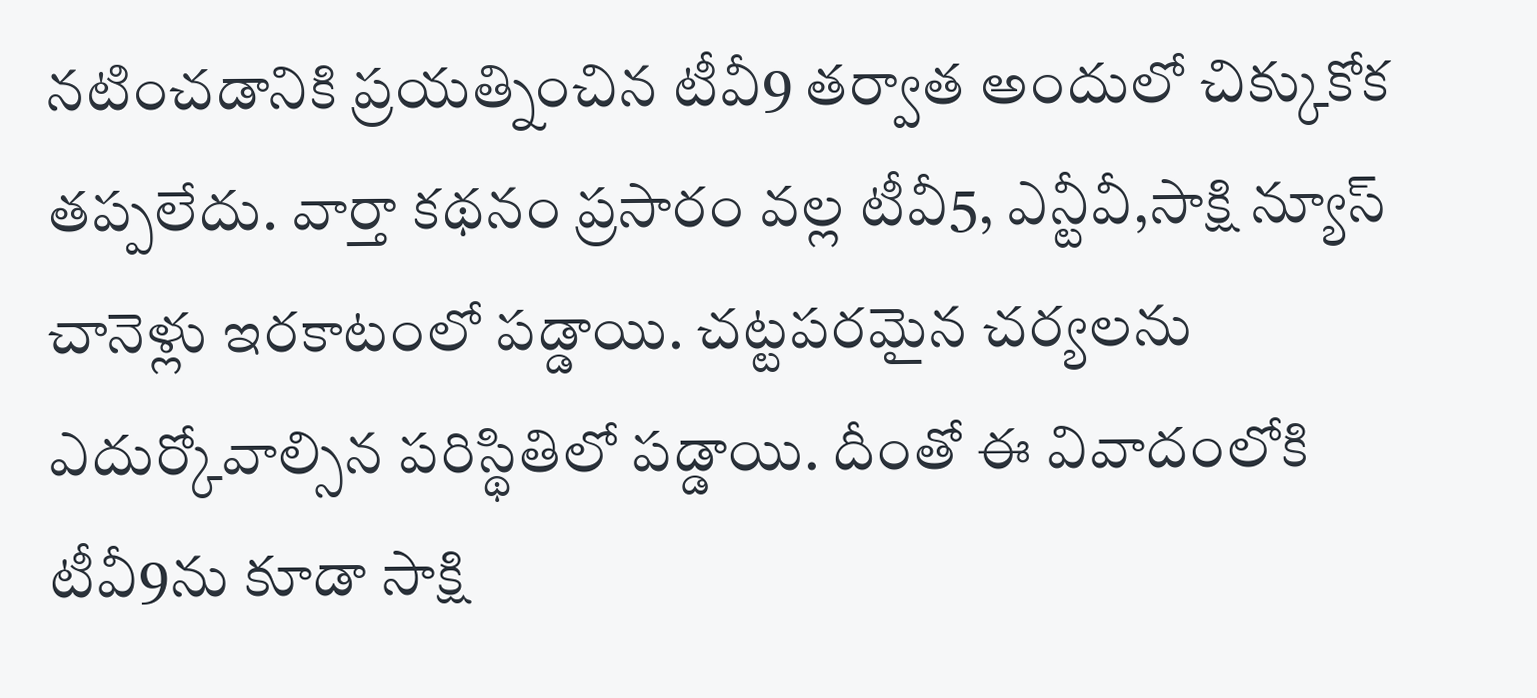నటించడానికి ప్రయత్నించిన టీవీ9 తర్వాత అందులో చిక్కుకోక తప్పలేదు. వార్తా కథనం ప్రసారం వల్ల టీవీ5, ఎన్టీవీ,సాక్షి న్యూస్ చానెళ్లు ఇరకాటంలో పడ్డాయి. చట్టపరమైన చర్యలను ఎదుర్కోవాల్సిన పరిస్థితిలో పడ్డాయి. దీంతో ఈ వివాదంలోకి టీవీ9ను కూడా సాక్షి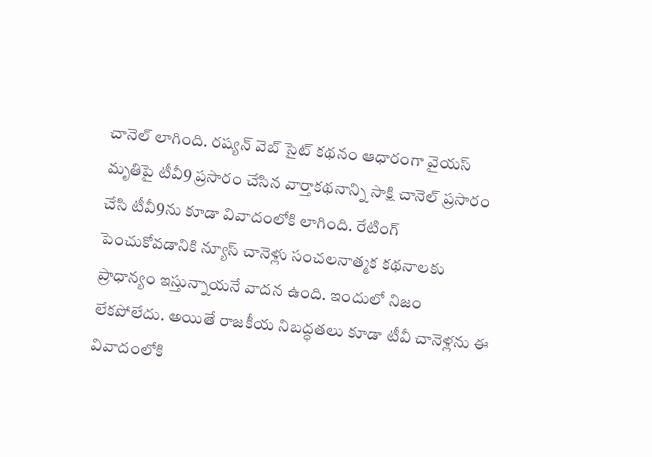చానెల్ లాగింది. రష్యన్ వెబ్ సైట్ కథనం ఆధారంగా వైయస్ మృతిపై టీవీ9 ప్రసారం చేసిన వార్తాకథనాన్ని సాక్షి చానెల్ ప్రసారం చేసి టీవీ9ను కూడా వివాదంలోకి లాగింది. రేటింగ్ పెంచుకోవడానికి న్యూస్ చానెళ్లు సంచలనాత్మక కథనాలకు ప్రాధాన్యం ఇస్తున్నాయనే వాదన ఉంది. ఇందులో నిజం లేకపోలేదు. అయితే రాజకీయ నిబద్ధతలు కూడా టీవీ చానెళ్లను ఈ వివాదంలోకి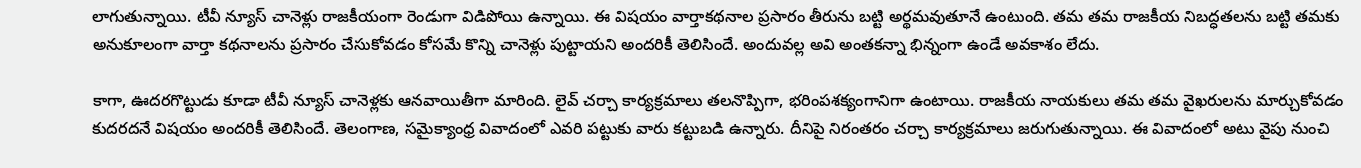లాగుతున్నాయి. టీవీ న్యూస్ చానెళ్లు రాజకీయంగా రెండుగా విడిపోయి ఉన్నాయి. ఈ విషయం వార్తాకథనాల ప్రసారం తీరును బట్టి అర్థమవుతూనే ఉంటుంది. తమ తమ రాజకీయ నిబద్ధతలను బట్టి తమకు అనుకూలంగా వార్తా కథనాలను ప్రసారం చేసుకోవడం కోసమే కొన్ని చానెళ్లు పుట్టాయని అందరికీ తెలిసిందే. అందువల్ల అవి అంతకన్నా భిన్నంగా ఉండే అవకాశం లేదు.

కాగా, ఊదరగొట్టుడు కూడా టీవీ న్యూస్ చానెళ్లకు ఆనవాయితీగా మారింది. లైవ్ చర్చా కార్యక్రమాలు తలనొప్పిగా, భరింపశక్యంగానిగా ఉంటాయి. రాజకీయ నాయకులు తమ తమ వైఖరులను మార్చుకోవడం కుదరదనే విషయం అందరికీ తెలిసిందే. తెలంగాణ, సమైక్యాంధ్ర వివాదంలో ఎవరి పట్టుకు వారు కట్టుబడి ఉన్నారు. దీనిపై నిరంతరం చర్చా కార్యక్రమాలు జరుగుతున్నాయి. ఈ వివాదంలో అటు వైపు నుంచి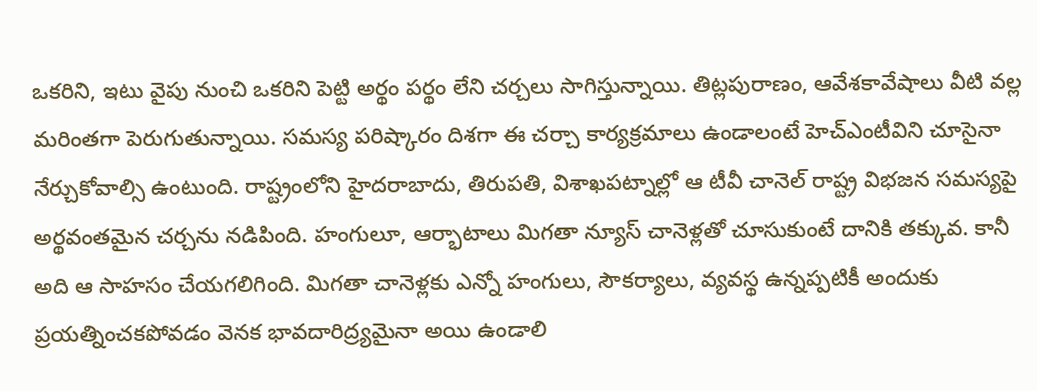ఒకరిని, ఇటు వైపు నుంచి ఒకరిని పెట్టి అర్థం పర్థం లేని చర్చలు సాగిస్తున్నాయి. తిట్లపురాణం, ఆవేశకావేషాలు వీటి వల్ల మరింతగా పెరుగుతున్నాయి. సమస్య పరిష్కారం దిశగా ఈ చర్చా కార్యక్రమాలు ఉండాలంటే హెచ్ఎంటీవిని చూసైనా నేర్చుకోవాల్సి ఉంటుంది. రాష్ట్రంలోని హైదరాబాదు, తిరుపతి, విశాఖపట్నాల్లో ఆ టీవీ చానెల్ రాష్ట్ర విభజన సమస్యపై అర్థవంతమైన చర్చను నడిపింది. హంగులూ, ఆర్భాటాలు మిగతా న్యూస్ చానెళ్లతో చూసుకుంటే దానికి తక్కువ. కానీ అది ఆ సాహసం చేయగలిగింది. మిగతా చానెళ్లకు ఎన్నో హంగులు, సౌకర్యాలు, వ్యవస్థ ఉన్నప్పటికీ అందుకు ప్రయత్నించకపోవడం వెనక భావదారిద్ర్యమైనా అయి ఉండాలి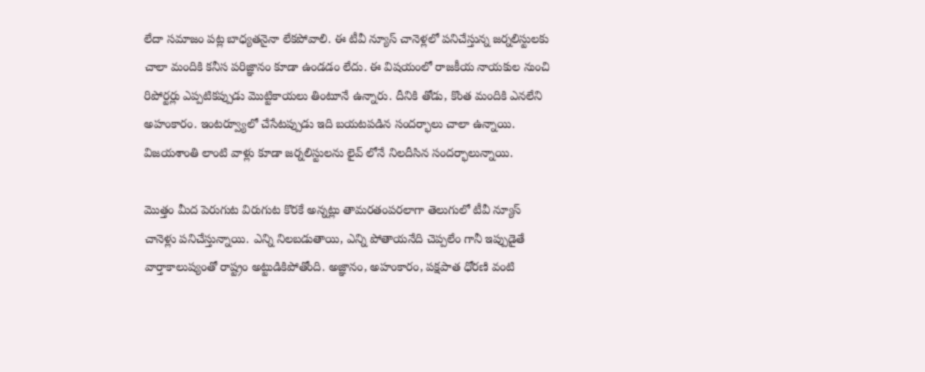లేదా సమాజం పట్ల బాధ్యతనైనా లేకపోవాలి. ఈ టీవీ న్యూస్ చానెళ్లలో పనిచేస్తున్న జర్నలిస్టులకు చాలా మందికి కనీస పరిజ్ఞానం కూడా ఉండడం లేదు. ఈ విషయంలో రాజకీయ నాయకుల నుంచి రిపోర్టర్లు ఎప్పటికప్పుడు మొట్టికాయలు తింటూనే ఉన్నారు. దీనికి తోడు, కొంత మందికి ఎనలేని అహంకారం. ఇంటర్వ్యూలో చేసేటప్పుడు ఇది బయటపడిన సందర్భాలు చాలా ఉన్నాయి. విజయశాంతి లాంటి వాళ్లు కూడా జర్నలిస్టులను లైవ్ లోనే నిలదీసిన సందర్భాలున్నాయి.

మొత్తం మీద పెరుగుట విరుగుట కొరకే అన్నట్లు తామరతంపరలాగా తెలుగులో టీవీ న్యూస్ చానెళ్లు పనిచేస్తున్నాయి. ఎన్ని నిలబడుతాయి, ఎన్ని పోతాయనేది చెప్పలేం గానీ ఇప్పుడైతే వార్తాకాలుష్యంతో రాష్ట్రం అట్టుడికిపోతోంది. అజ్ఞానం, అహంకారం, పక్షపాత ధోరణి వంటి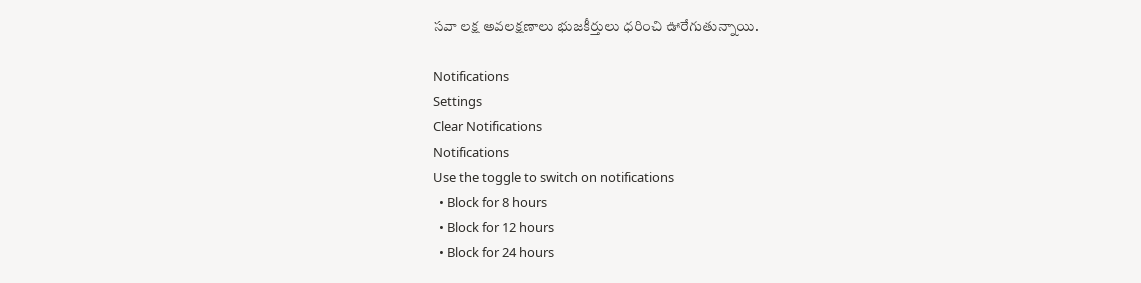సవా లక్ష అవలక్షణాలు భుజకీర్తులు ధరించి ఊరేగుతున్నాయి.

Notifications
Settings
Clear Notifications
Notifications
Use the toggle to switch on notifications
  • Block for 8 hours
  • Block for 12 hours
  • Block for 24 hours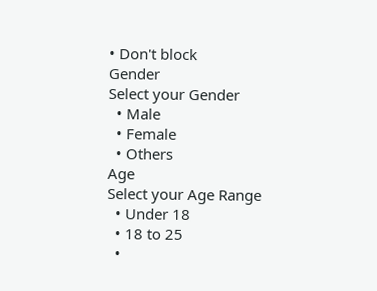• Don't block
Gender
Select your Gender
  • Male
  • Female
  • Others
Age
Select your Age Range
  • Under 18
  • 18 to 25
  •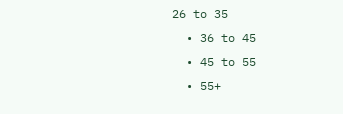26 to 35
  • 36 to 45
  • 45 to 55
  • 55+